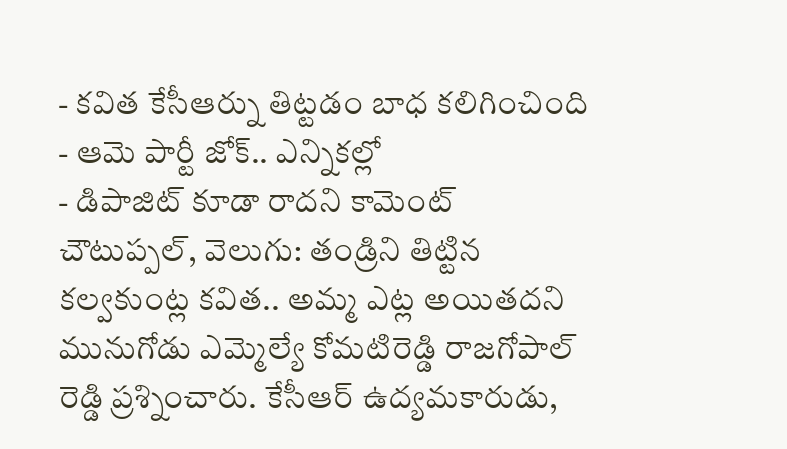- కవిత కేసీఆర్ను తిట్టడం బాధ కలిగించింది
- ఆమె పార్టీ జోక్.. ఎన్నికల్లో
- డిపాజిట్ కూడా రాదని కామెంట్
చౌటుప్పల్, వెలుగు: తండ్రిని తిట్టిన కల్వకుంట్ల కవిత.. అమ్మ ఎట్ల అయితదని మునుగోడు ఎమ్మెల్యే కోమటిరెడ్డి రాజగోపాల్ రెడ్డి ప్రశ్నించారు. కేసీఆర్ ఉద్యమకారుడు,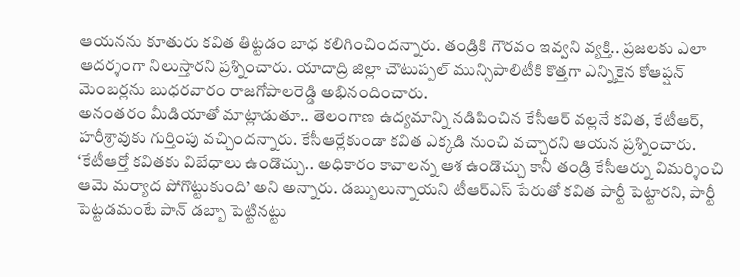ఆయనను కూతురు కవిత తిట్టడం బాధ కలిగించిందన్నారు. తండ్రికి గౌరవం ఇవ్వని వ్యక్తి.. ప్రజలకు ఎలా ఆదర్శంగా నిలుస్తారని ప్రశ్నించారు. యాదాద్రి జిల్లా చౌటుప్పల్ మున్సిపాలిటీకి కొత్తగా ఎన్నికైన కోఆప్షన్ మెంబర్లను బుధరవారం రాజగోపాలరెడ్డి అభినందించారు.
అనంతరం మీడియాతో మాట్లాడుతూ.. తెలంగాణ ఉద్యమాన్ని నడిపించిన కేసీఆర్ వల్లనే కవిత, కేటీఆర్, హరీశ్రావుకు గుర్తింపు వచ్చిందన్నారు. కేసీఆర్లేకుండా కవిత ఎక్కడి నుంచి వచ్చారని ఆయన ప్రశ్నించారు. ‘కేటీఆర్తో కవితకు విబేధాలు ఉండొచ్చు.. అధికారం కావాలన్న ఆశ ఉండొచ్చు కానీ తండ్రి కేసీఆర్ను విమర్శించి ఆమె మర్యాద పోగొట్టుకుంది’ అని అన్నారు. డబ్బులున్నాయని టీఆర్ఎస్ పేరుతో కవిత పార్టీ పెట్టారని, పార్టీ పెట్టడమంటే పాన్ డబ్బా పెట్టినట్టు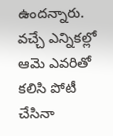ఉందన్నారు.
వచ్చే ఎన్నికల్లో ఆమె ఎవరితో కలిసి పోటీ చేసినా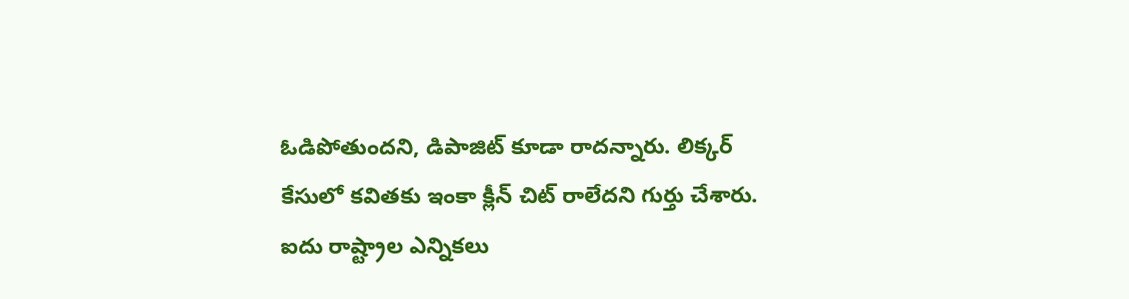ఓడిపోతుందని, డిపాజిట్ కూడా రాదన్నారు. లిక్కర్ కేసులో కవితకు ఇంకా క్లీన్ చిట్ రాలేదని గుర్తు చేశారు. ఐదు రాష్ట్రాల ఎన్నికలు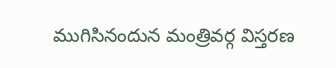ముగిసినందున మంత్రివర్గ విస్తరణ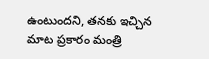ఉంటుందని, తనకు ఇచ్చిన మాట ప్రకారం మంత్రి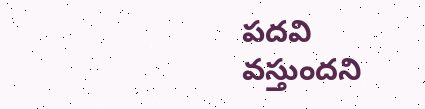పదవి వస్తుందని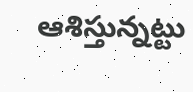ఆశిస్తున్నట్టు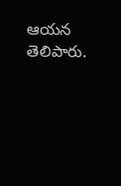ఆయన తెలిపారు.